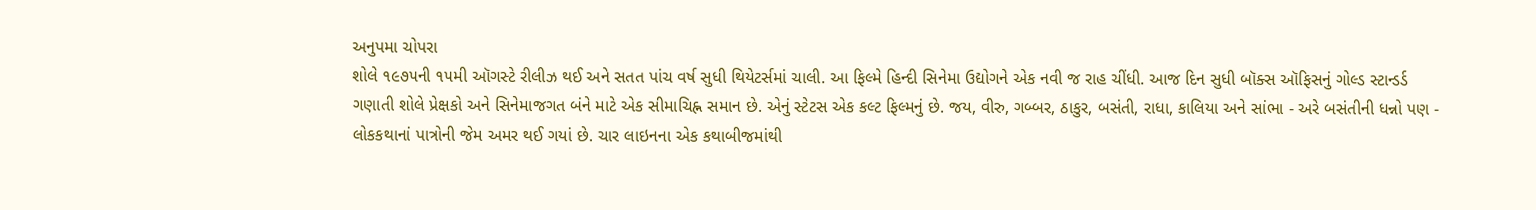અનુપમા ચોપરા
શોલે ૧૯૭૫ની ૧૫મી ઑગસ્ટે રીલીઝ થઈ અને સતત પાંચ વર્ષ સુધી થિયેટર્સમાં ચાલી. આ ફિલ્મે હિન્દી સિનેમા ઉદ્યોગને એક નવી જ રાહ ચીંધી. આજ દિન સુધી બૉક્સ ઑફિસનું ગોલ્ડ સ્ટાન્ડર્ડ ગણાતી શોલે પ્રેક્ષકો અને સિનેમાજગત બંને માટે એક સીમાચિહ્ન સમાન છે. એનું સ્ટેટસ એક કલ્ટ ફિલ્મનું છે. જય, વીરુ, ગબ્બર, ઠાકુર, બસંતી, રાધા, કાલિયા અને સાંભા - અરે બસંતીની ધન્નો પણ - લોકકથાનાં પાત્રોની જેમ અમર થઈ ગયાં છે. ચાર લાઇનના એક કથાબીજમાંથી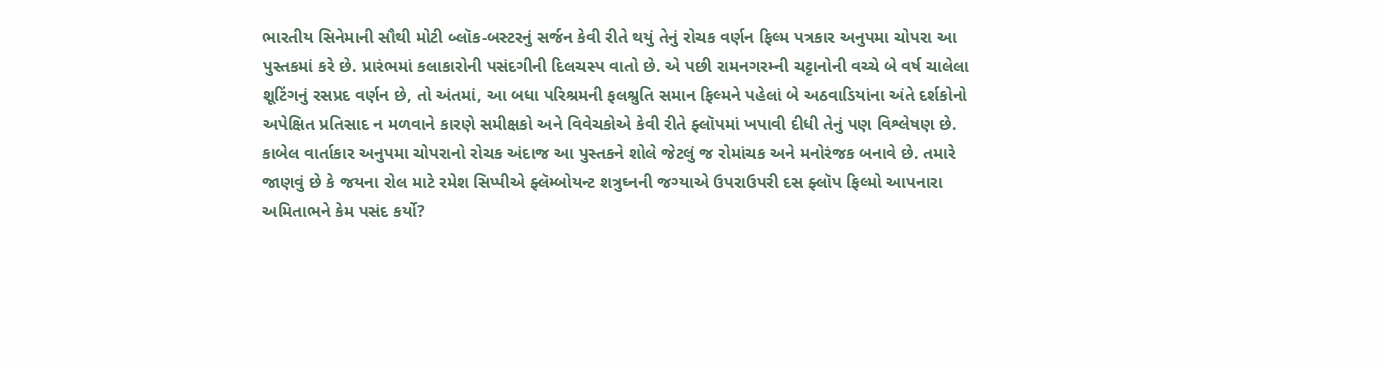ભારતીય સિનેમાની સૌથી મોટી બ્લૉક-બસ્ટરનું સર્જન કેવી રીતે થયું તેનું રોચક વર્ણન ફિલ્મ પત્રકાર અનુપમા ચોપરા આ પુસ્તકમાં કરે છે. પ્રારંભમાં કલાકારોની પસંદગીની દિલચસ્પ વાતો છે. એ પછી રામનગરમ્ની ચટ્ટાનોની વચ્ચે બે વર્ષ ચાલેલા શૂટિંગનું રસપ્રદ વર્ણન છે, તો અંતમાં, આ બધા પરિશ્રમની ફલશ્રુતિ સમાન ફિલ્મને પહેલાં બે અઠવાડિયાંના અંતે દર્શકોનો અપેક્ષિત પ્રતિસાદ ન મળવાને કારણે સમીક્ષકો અને વિવેચકોએ કેવી રીતે ફ્લૉપમાં ખપાવી દીધી તેનું પણ વિશ્લેષણ છે. કાબેલ વાર્તાકાર અનુપમા ચોપરાનો રોચક અંદાજ આ પુસ્તકને શોલે જેટલું જ રોમાંચક અને મનોરંજક બનાવે છે. તમારે જાણવું છે કે જયના રોલ માટે રમેશ સિપ્પીએ ફ્લૅમ્બોયન્ટ શત્રુઘ્નની જગ્યાએ ઉપરાઉપરી દસ ફ્લૉપ ફિલ્મો આપનારા અમિતાભને કેમ પસંદ કર્યો?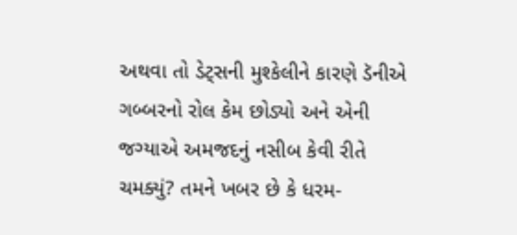અથવા તો ડેટ્સની મુશ્કેલીને કારણે ડૅનીએ ગબ્બરનો રોલ કેમ છોડ્યો અને એની જગ્યાએ અમજદનું નસીબ કેવી રીતે ચમક્યું? તમને ખબર છે કે ધરમ-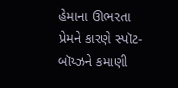હેમાના ઊભરતા પ્રેમને કારણે સ્પૉટ-બૉય્ઝને કમાણી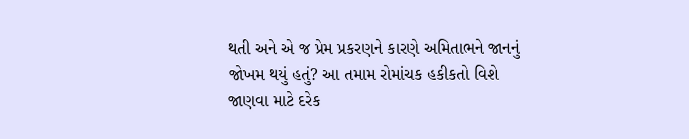થતી અને એ જ પ્રેમ પ્રકરણને કારણે અમિતાભને જાનનું જોખમ થયું હતું? આ તમામ રોમાંચક હકીકતો વિશે જાણવા માટે દરેક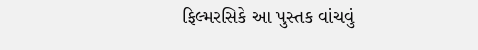ફિલ્મરસિકે આ પુસ્તક વાંચવું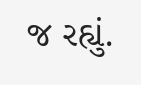જ રહ્યું.